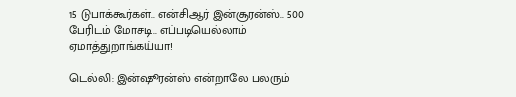15 டுபாக்கூர்கள்.. என்சிஆர் இன்சூரன்ஸ்.. 500 பேரிடம் மோசடி.. எப்படியெல்லாம் ஏமாத்துறாங்கய்யா!

டெல்லி: இன்ஷூரன்ஸ் என்றாலே பலரும்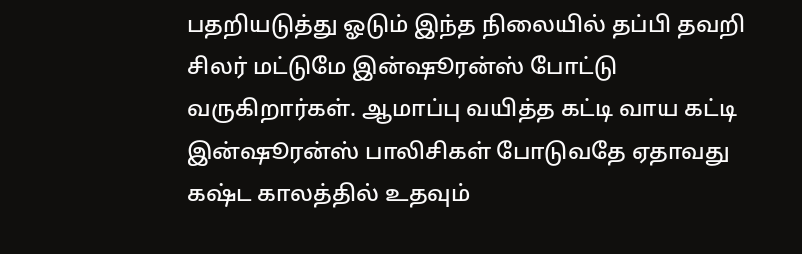பதறியடுத்து ஓடும் இந்த நிலையில் தப்பி தவறி சிலர் மட்டுமே இன்ஷூரன்ஸ் போட்டு வருகிறார்கள். ஆமாப்பு வயித்த கட்டி வாய கட்டி இன்ஷூரன்ஸ் பாலிசிகள் போடுவதே ஏதாவது கஷ்ட காலத்தில் உதவும்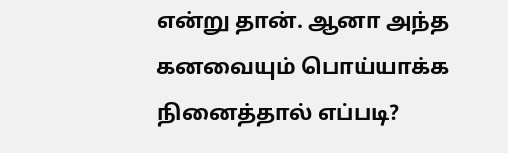என்று தான். ஆனா அந்த கனவையும் பொய்யாக்க நினைத்தால் எப்படி?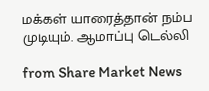மக்கள் யாரைத்தான் நம்ப முடியும். ஆமாப்பு டெல்லி

from Share Market News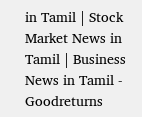in Tamil | Stock Market News in Tamil | Business News in Tamil - Goodreturns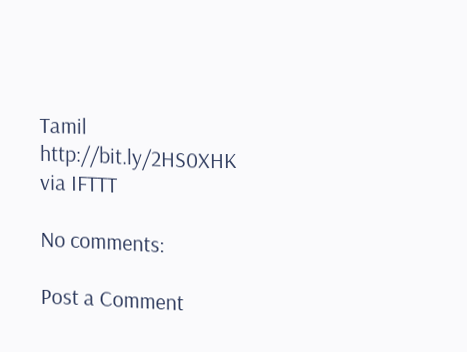Tamil http://bit.ly/2HS0XHK
via IFTTT

No comments:

Post a Comment